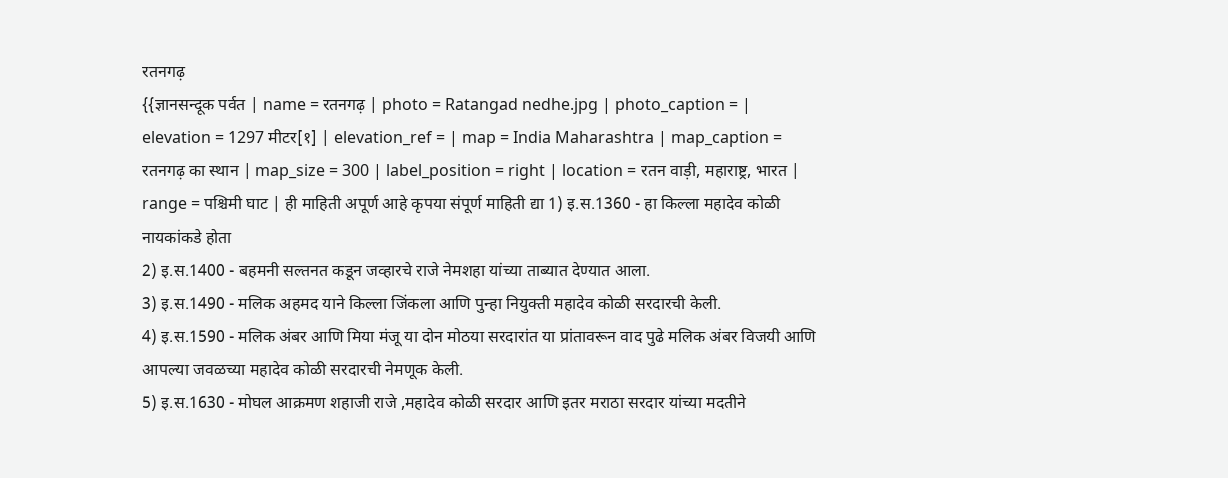रतनगढ़
{{ज्ञानसन्दूक पर्वत | name = रतनगढ़ | photo = Ratangad nedhe.jpg | photo_caption = | elevation = 1297 मीटर[१] | elevation_ref = | map = India Maharashtra | map_caption = रतनगढ़ का स्थान | map_size = 300 | label_position = right | location = रतन वाड़ी, महाराष्ट्र, भारत | range = पश्चिमी घाट | ही माहिती अपूर्ण आहे कृपया संपूर्ण माहिती द्या 1) इ.स.1360 - हा किल्ला महादेव कोळी नायकांकडे होता
2) इ.स.1400 - बहमनी सल्तनत कडून जव्हारचे राजे नेमशहा यांच्या ताब्यात देण्यात आला.
3) इ.स.1490 - मलिक अहमद याने किल्ला जिंकला आणि पुन्हा नियुक्ती महादेव कोळी सरदारची केली.
4) इ.स.1590 - मलिक अंबर आणि मिया मंजू या दोन मोठया सरदारांत या प्रांतावरून वाद पुढे मलिक अंबर विजयी आणि आपल्या जवळच्या महादेव कोळी सरदारची नेमणूक केली.
5) इ.स.1630 - मोघल आक्रमण शहाजी राजे ,महादेव कोळी सरदार आणि इतर मराठा सरदार यांच्या मदतीने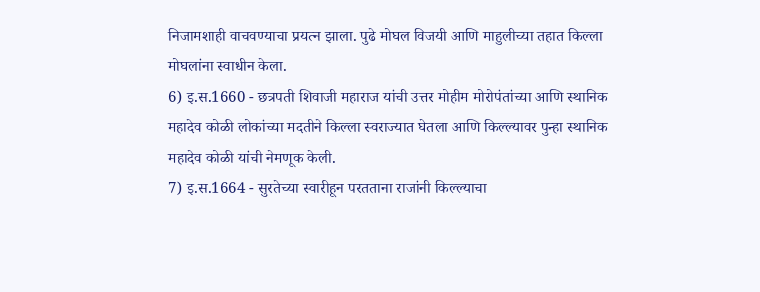निजामशाही वाचवण्याचा प्रयत्न झाला. पुढे मोघल विजयी आणि माहुलीच्या तहात किल्ला मोघलांना स्वाधीन केला.
6) इ.स.1660 - छत्रपती शिवाजी महाराज यांची उत्तर मोहीम मोरोपंतांच्या आणि स्थानिक महादेव कोळी लोकांच्या मदतीने किल्ला स्वराज्यात घेतला आणि किल्ल्यावर पुन्हा स्थानिक महादेव कोळी यांची नेमणूक केली.
7) इ.स.1664 - सुरतेच्या स्वारीहून परतताना राजांनी किल्ल्याचा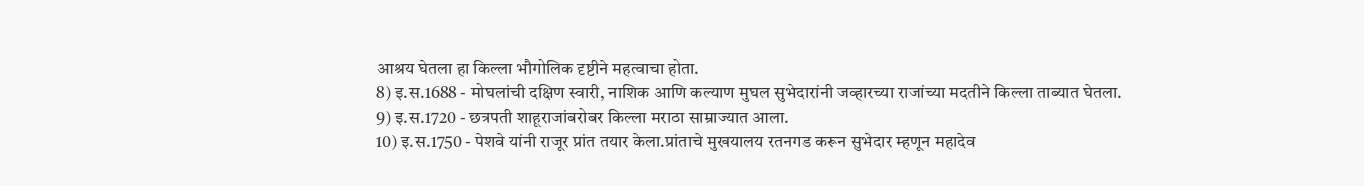आश्रय घेतला हा किल्ला भौगोलिक दृष्टीने महत्वाचा होता.
8) इ.स.1688 - मोघलांची दक्षिण स्वारी, नाशिक आणि कल्याण मुघल सुभेदारांनी जव्हारच्या राजांच्या मदतीने किल्ला ताब्यात घेतला.
9) इ.स.1720 - छत्रपती शाहूराजांबरोबर किल्ला मराठा साम्राज्यात आला.
10) इ.स.1750 - पेशवे यांनी राजूर प्रांत तयार केला.प्रांताचे मुखयालय रतनगड करून सुभेदार म्हणून महादेव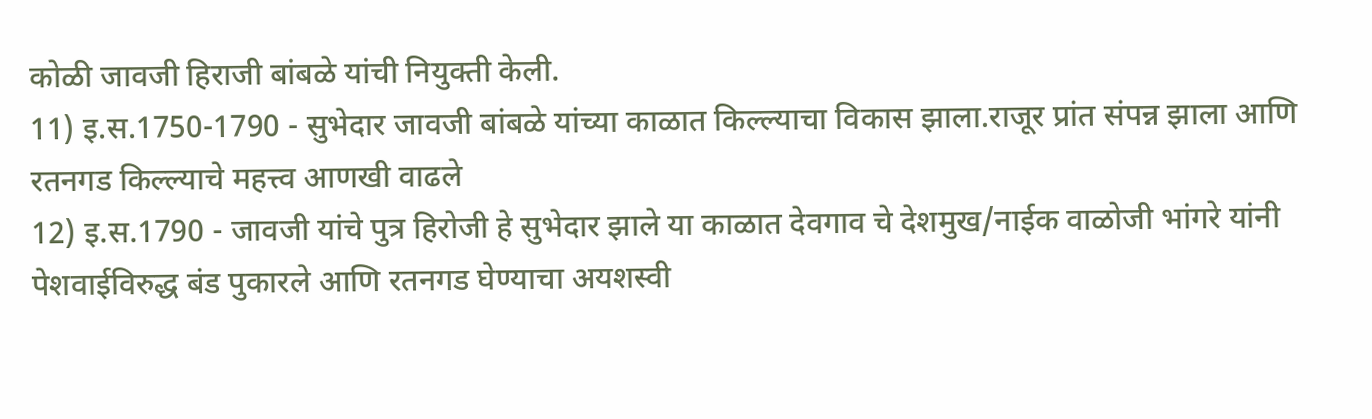कोळी जावजी हिराजी बांबळे यांची नियुक्ती केली.
11) इ.स.1750-1790 - सुभेदार जावजी बांबळे यांच्या काळात किल्ल्याचा विकास झाला.राजूर प्रांत संपन्न झाला आणि रतनगड किल्ल्याचे महत्त्व आणखी वाढले
12) इ.स.1790 - जावजी यांचे पुत्र हिरोजी हे सुभेदार झाले या काळात देवगाव चे देशमुख/नाईक वाळोजी भांगरे यांनी पेशवाईविरुद्ध बंड पुकारले आणि रतनगड घेण्याचा अयशस्वी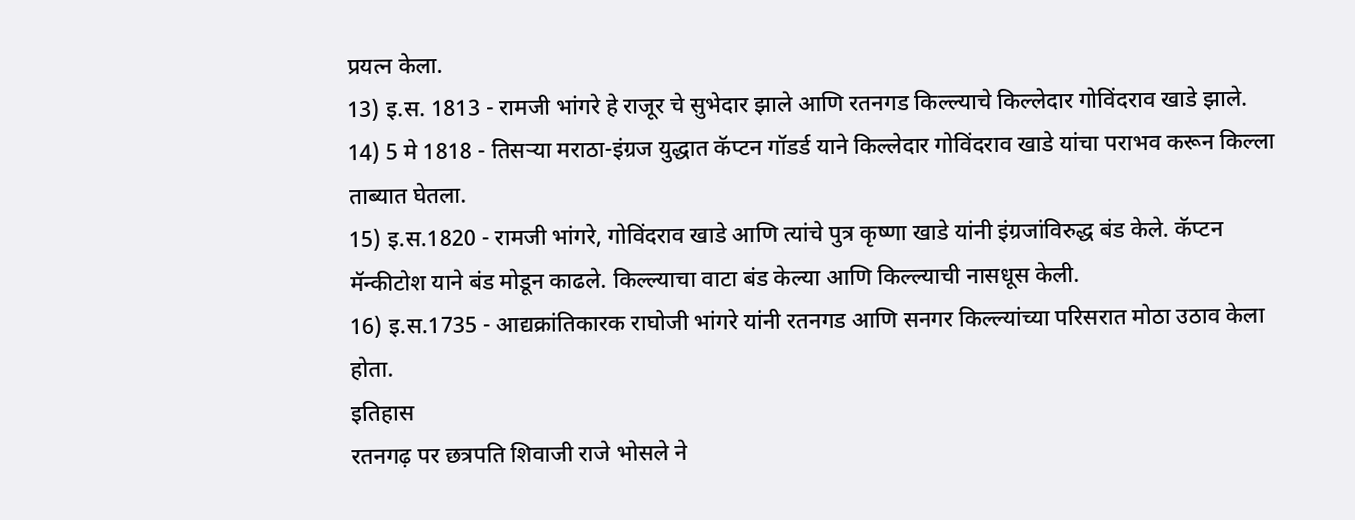प्रयत्न केला.
13) इ.स. 1813 - रामजी भांगरे हे राजूर चे सुभेदार झाले आणि रतनगड किल्ल्याचे किल्लेदार गोविंदराव खाडे झाले.
14) 5 मे 1818 - तिसऱ्या मराठा-इंग्रज युद्धात कॅप्टन गॉडर्ड याने किल्लेदार गोविंदराव खाडे यांचा पराभव करून किल्ला ताब्यात घेतला.
15) इ.स.1820 - रामजी भांगरे, गोविंदराव खाडे आणि त्यांचे पुत्र कृष्णा खाडे यांनी इंग्रजांविरुद्ध बंड केले. कॅप्टन मॅन्कीटोश याने बंड मोडून काढले. किल्ल्याचा वाटा बंड केल्या आणि किल्ल्याची नासधूस केली.
16) इ.स.1735 - आद्यक्रांतिकारक राघोजी भांगरे यांनी रतनगड आणि सनगर किल्ल्यांच्या परिसरात मोठा उठाव केला होता.
इतिहास
रतनगढ़ पर छत्रपति शिवाजी राजे भोसले ने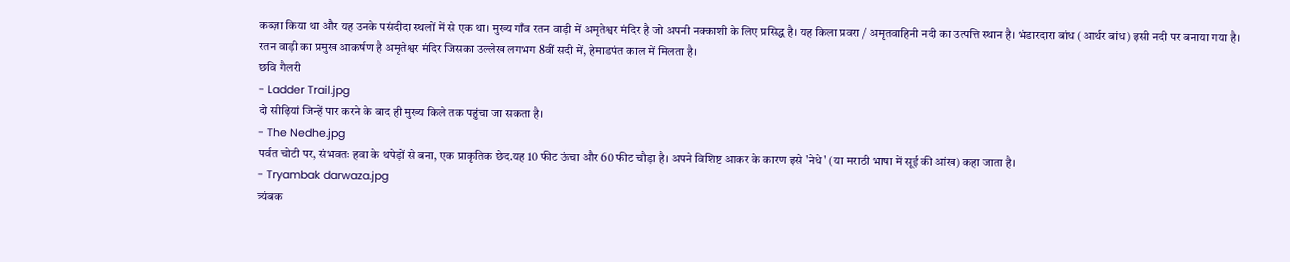कब्ज़ा किया था और यह उनके पसंदीदा स्थलों में से एक था। मुख्य गाँव रतन वाड़ी में अमृतेश्वर मंदिर है जो अपनी नक्काशी के लिए प्रसिद्ध है। यह किला प्रवरा / अमृतवाहिनी नदी का उत्पत्ति स्थान है। भंडारदारा बांध (आर्थर बांध) इसी नदी पर बनाया गया है।
रतन वाड़ी का प्रमुख आकर्षण है अमृतेश्वर मंदिर जिसका उल्लेख लगभग 8वीं सदी में, हेमाडपंत काल में मिलता है।
छवि गैलरी
- Ladder Trail.jpg
दो सीढ़ियां जिन्हें पार करने के बाद ही मुख्य किले तक पहुंचा जा सकता है।
- The Nedhe.jpg
पर्वत चोटी पर, संभवतः हवा के थपेड़ों से बना, एक प्राकृतिक छेद.यह 10 फीट ऊंचा और 60 फीट चौड़ा है। अपने विशिष्ट आकर के कारण इसे 'नेधे' (या मराठी भाषा में सूई की आंख) कहा जाता है।
- Tryambak darwaza.jpg
त्र्यंबक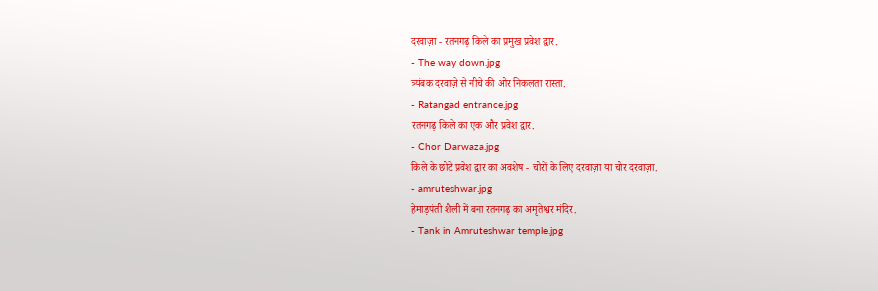दरवाज़ा - रतनगढ़ किले का प्रमुख प्रवेश द्वार.
- The way down.jpg
त्र्यंबक दरवाज़े से नीचे की ओर निकलता रास्ता.
- Ratangad entrance.jpg
रतनगढ़ किले का एक और प्रवेश द्वार.
- Chor Darwaza.jpg
किले के छोटे प्रवेश द्वार का अवशेष - चोरों के लिए दरवाज़ा या चोर दरवाज़ा.
- amruteshwar.jpg
हेमाड़पंती शैली में बना रतनगढ़ का अमृतेश्वर मंदिर.
- Tank in Amruteshwar temple.jpg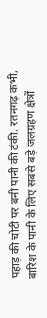पहाड़ की चोटी पर बनी पानी की टंकी. रतनगढ़ कभी, बारिश के पानी के लिए सबसे बड़े जलग्रहण क्षेत्रों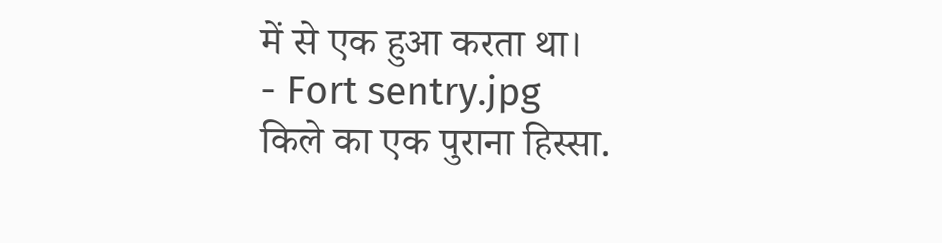में से एक हुआ करता था।
- Fort sentry.jpg
किले का एक पुराना हिस्सा.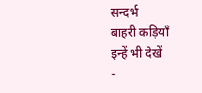सन्दर्भ
बाहरी कड़ियाँ
इन्हें भी देखें
-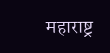महाराष्ट्र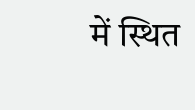में स्थित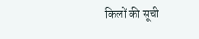किलों की सूची